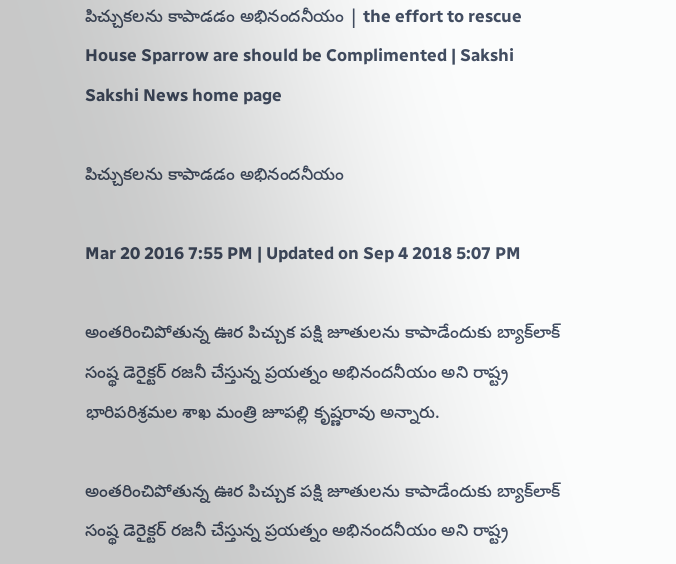పిచ్చుకలను కాపాడడం అభినందనీయం | the effort to rescue House Sparrow are should be Complimented | Sakshi
Sakshi News home page

పిచ్చుకలను కాపాడడం అభినందనీయం

Mar 20 2016 7:55 PM | Updated on Sep 4 2018 5:07 PM

అంతరించిపోతున్న ఊర పిచ్చుక పక్షి జూతులను కాపాడేందుకు బ్యాక్‌లాక్ సంష్థ డెరైక్టర్ రజనీ చేస్తున్న ప్రయత్నం అభినందనీయం అని రాష్ట్ర భారిపరిశ్రమల శాఖ మంత్రి జూపల్లి కృష్ణరావు అన్నారు.

అంతరించిపోతున్న ఊర పిచ్చుక పక్షి జూతులను కాపాడేందుకు బ్యాక్‌లాక్ సంష్థ డెరైక్టర్ రజనీ చేస్తున్న ప్రయత్నం అభినందనీయం అని రాష్ట్ర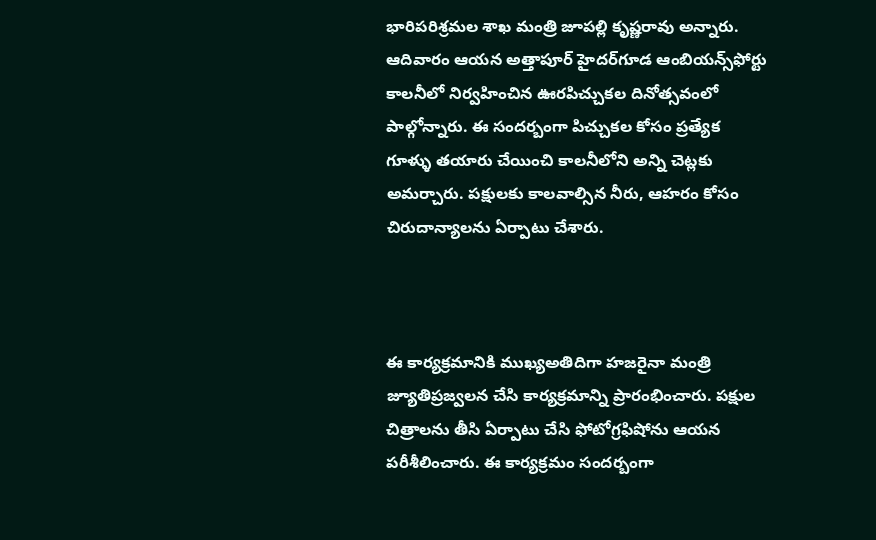భారిపరిశ్రమల శాఖ మంత్రి జూపల్లి కృష్ణరావు అన్నారు. ఆదివారం ఆయన అత్తాపూర్ హైదర్‌గూడ ఆంబియన్స్‌ఫోర్టు కాలనీలో నిర్వహించిన ఊరపిచ్చుకల దినోత్సవంలో పాల్గోన్నారు. ఈ సందర్బంగా పిచ్చుకల కోసం ప్రత్యేక గూళ్ళు తయారు చేయించి కాలనీలోని అన్ని చెట్లకు అమర్చారు. పక్షులకు కాలవాల్సిన నీరు, ఆహరం కోసం చిరుదాన్యాలను ఏర్పాటు చేశారు.



ఈ కార్యక్రమానికి ముఖ్యఅతిదిగా హజరైనా మంత్రి జ్యూతిప్రజ్వలన చేసి కార్యక్రమాన్ని ప్రారంభించారు. పక్షుల చిత్రాలను తీసి ఏర్పాటు చేసి ఫోటోగ్రఫిషోను ఆయన పరీశీలించారు. ఈ కార్యక్రమం సందర్బంగా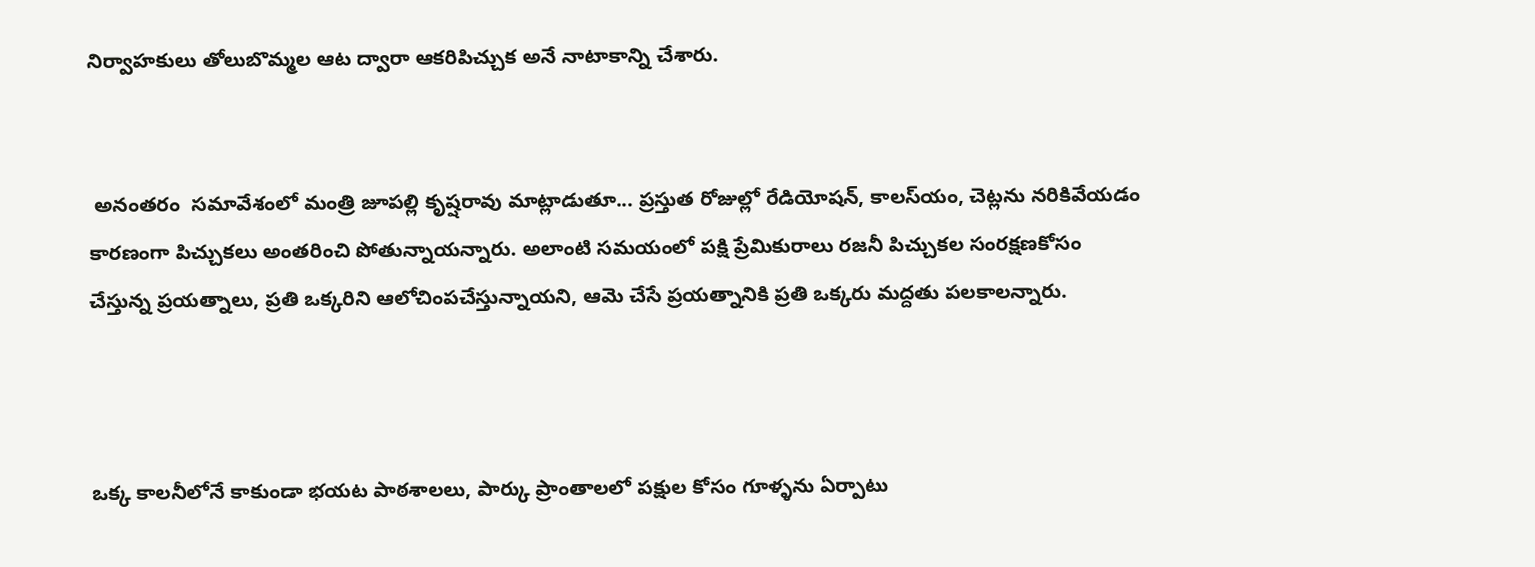నిర్వాహకులు తోలుబొమ్మల ఆట ద్వారా ఆకరిపిచ్చుక అనే నాటాకాన్ని చేశారు.


 అనంతరం  సమావేశంలో మంత్రి జూపల్లి కృష్షరావు మాట్లాడుతూ... ప్రస్తుత రోజుల్లో రేడియోషన్, కాలస్‌యం, చెట్లను నరికివేయడం కారణంగా పిచ్చుకలు అంతరించి పోతున్నాయన్నారు. అలాంటి సమయంలో పక్షి ప్రేమికురాలు రజనీ పిచ్చుకల సంరక్షణకోసం చేస్తున్న ప్రయత్నాలు, ప్రతి ఒక్కరిని ఆలోచింపచేస్తున్నాయని, ఆమె చేసే ప్రయత్నానికి ప్రతి ఒక్కరు మద్దతు పలకాలన్నారు.



ఒక్క కాలనీలోనే కాకుండా భయట పాఠశాలలు, పార్కు ప్రాంతాలలో పక్షుల కోసం గూళ్ళను ఏర్పాటు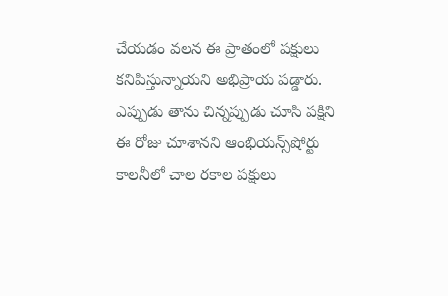చేయడం వలన ఈ ప్రాతంలో పక్షులు కనిపిస్తున్నాయని అభిప్రాయ పడ్డారు. ఎప్పుడు తాను చిన్నప్పుడు చూసి పక్షిని ఈ రోజు చూశానని ఆంభియన్స్‌షోర్టు కాలనీలో చాల రకాల పక్షులు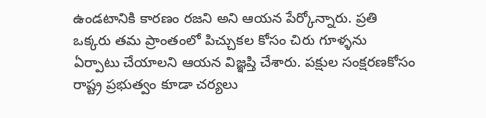ఉండటానికి కారణం రజని అని ఆయన పేర్కోన్నారు. ప్రతి ఒక్కరు తమ ప్రాంతంలో పిచ్చుకల కోసం చిరు గూళ్ళను ఏర్పాటు చేయాలని ఆయన విజ్ఞప్తి చేశారు. పక్షుల సంక్షరణకోసం రాష్ట్ర ప్రభుత్వం కూడా చర్యలు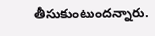తీసుకుంటుందన్నారు.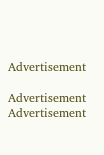Advertisement

Advertisement
Advertisement